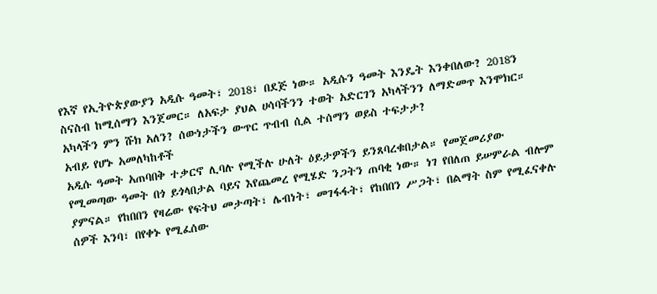የእኛ የኢትዮጵያውያን አዲሱ ዓመት፣ 2018፣ በደጅ ነው። አዲሱን ዓመት እንዴት እንቀበለው? 2018ን ስናስብ ከሚሰማን እንጀመር። ለአፍታ ያህል ሀሳባችንን ተወት አድርገን አካላችንን ለማድመጥ እንሞክር። አካላችን ምን ሹክ አለን? ሰውነታችን ውጥር ጥብብ ሲል ተሰማን ወይስ ተፍታታ?
አብይ የሆኑ አመለካከቶች
አዲሱ ዓመት አጠባበቅ ተቃርኖ ሊባሉ የሚችሉ ሁለት ዕይታዎችን ይንጸባረቁበታል። የመጀመሪያው የሚመጣው ዓመት በጎ ይጎላበታል ባይና እየጨመረ የሚሄድ ንጋትን ጠባቂ ነው። ነገ የበለጠ ይሠምራል ብሎም ያምናል። የከበበን የዛሬው የፍትህ መታጣት፣ ሌብነት፣ መገፋፋት፣ የከበበን ሥጋት፣ በልማት ስም የሚፈናቀሉ ሰዎች እንባ፣ በየቀኑ የሚፈሰው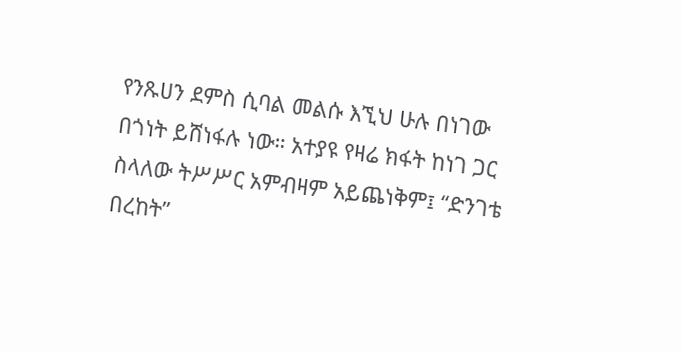የንጹሀን ደምስ ሲባል መልሱ እኚህ ሁሉ በነገው በጎነት ይሸነፋሉ ነው። አተያዩ የዛሬ ክፋት ከነገ ጋር ስላለው ትሥሥር አምብዛም አይጨነቅም፤ “ድንገቴ በረከት”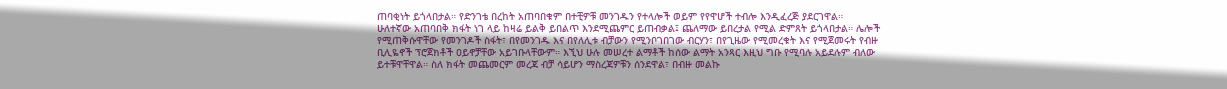ጠባቂነት ይጎላበታል። የድንገቴ በረከት አጠባበቁም በተቺዎቹ መንገዱን የተላሎች ወይም የየዋሆች ተብሎ እንዲፈረጅ ያደርገዋል።
ሁለተኛው አጠባበቅ ክፋት ነገ ላይ ከዛሬ ይልቅ ይበልጥ እንደሚጨምር ይጠብቃል፤ ጨለማው ይበረታል የሚል ድምጸት ይጎላበታል። ሌሎች የሚጠቅሱዋቸው የመንገዶች ስፋት፣ በየመንገዱ እና በየለሊቱ ብቻውን የሚንቦገበገው ብርሃን፣ በየጊዜው የሚመረቁት እና የሚጀመሩት የብዙ ቢሊዬኖች ፕሮጀክቶች ዐይኖቻቸው አይገቡላቸውም። እኚህ ሁሉ መሠረተ ልማቶች ከሰው ልማት አንጻር እዚህ ግቡ የሚባሉ አይደሉም ብለው ይተቹዋቸዋል። ስለ ክፋት መጨመርም መረጃ ብቻ ሳይሆን ማስረጃዎቹን ሰንደዋል፣ በብዙ መልኩ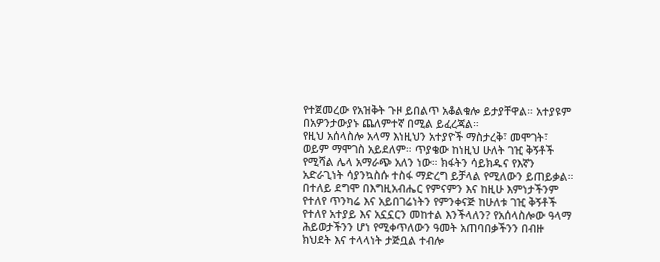የተጀመረው የአዝቅት ጉዞ ይበልጥ አቆልቁሎ ይታያቸዋል። አተያዩም በአዎንታውያኑ ጨለምተኛ በሚል ይፈረጃል።
የዚህ አሰላስሎ አላማ እነዚህን አተያዮች ማስታረቅ፣ መሞገት፣ ወይም ማሞገስ አይደለም። ጥያቄው ከነዚህ ሁለት ገዢ ቅኝቶች የሚሻል ሌላ አማራጭ አለን ነው። ክፋትን ሳይክዱና የእኛን አድራጊነት ሳያንኳስሱ ተስፋ ማድረግ ይቻላል የሚለውን ይጠይቃል። በተለይ ደግሞ በእግዚአብሔር የምናምን እና ከዚሁ እምነታችንም የተለየ ጥንካሬ እና አይበገሬነትን የምንቀናጅ ከሁለቱ ገዢ ቅኝቶች የተለየ አተያይ እና አኗኗርን መከተል እንችላለን? የአሰላስሎው ዓላማ ሕይወታችንን ሆነ የሚቀጥለውን ዓመት አጠባበቃችንን በብዙ ክህደት እና ተላላነት ታጅቧል ተብሎ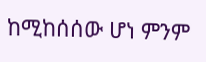ከሚከሰሰው ሆነ ምንም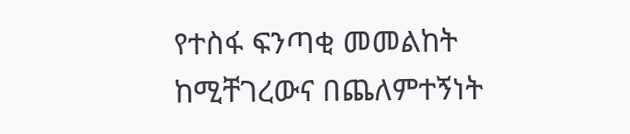የተስፋ ፍንጣቂ መመልከት ከሚቸገረውና በጨለምተኝነት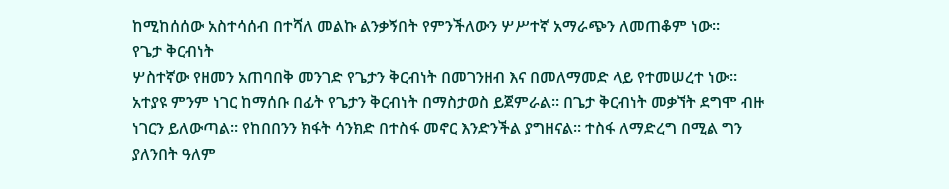ከሚከሰሰው አስተሳሰብ በተሻለ መልኩ ልንቃኝበት የምንችለውን ሦሥተኛ አማራጭን ለመጠቆም ነው።
የጌታ ቅርብነት
ሦስተኛው የዘመን አጠባበቅ መንገድ የጌታን ቅርብነት በመገንዘብ እና በመለማመድ ላይ የተመሠረተ ነው። አተያዩ ምንም ነገር ከማሰቡ በፊት የጌታን ቅርብነት በማስታወስ ይጀምራል። በጌታ ቅርብነት መቃኘት ደግሞ ብዙ ነገርን ይለውጣል። የከበበንን ክፋት ሳንክድ በተስፋ መኖር እንድንችል ያግዘናል። ተስፋ ለማድረግ በሚል ግን ያለንበት ዓለም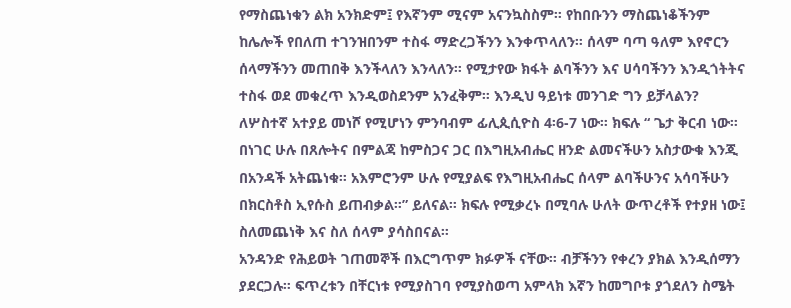የማስጨነቁን ልክ አንክድም፤ የእኛንም ሚናም አናንኳስስም። የከበቡንን ማስጨነቆችንም ከሌሎች የበለጠ ተገንዝበንም ተስፋ ማድረጋችንን እንቀጥላለን። ሰላም ባጣ ዓለም እየኖርን ሰላማችንን መጠበቅ እንችላለን እንላለን። የሚታየው ክፋት ልባችንን እና ሀሳባችንን እንዲጎትትና ተስፋ ወደ መቁረጥ እንዲወስደንም አንፈቅም። እንዲህ ዓይነቱ መንገድ ግን ይቻላልን?
ለሦስተኛ አተያይ መነሾ የሚሆነን ምንባብም ፊሊጲሲዮስ 4፡6-7 ነው። ክፍሉ “ ጌታ ቅርብ ነው። በነገር ሁሉ በጸሎትና በምልጃ ከምስጋና ጋር በእግዚአብሔር ዘንድ ልመናችሁን አስታውቁ እንጂ በአንዳች አትጨነቁ። አእምሮንም ሁሉ የሚያልፍ የእግዚአብሔር ሰላም ልባችሁንና አሳባችሁን በክርስቶስ ኢየሱስ ይጠብቃል።” ይለናል። ክፍሉ የሚቃረኑ በሚባሉ ሁለት ውጥረቶች የተያዘ ነው፤ ስለመጨነቅ እና ስለ ሰላም ያሳስበናል።
አንዳንድ የሕይወት ገጠመኞች በእርግጥም ክፉዎች ናቸው። ብቻችንን የቀረን ያክል እንዲሰማን ያደርጋሉ። ፍጥረቱን በቸርነቱ የሚያስገባ የሚያስወጣ አምላክ እኛን ከመግቦቱ ያጎደለን ስሜት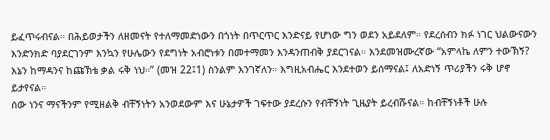ይፈጥሩብናል። በሕይወታችን ለዘመናት የተለማመድነውን በጎነት በጥርጥር እንድናይ የሆነው ግን ወደን አይደለም። የደረሰብን ክፉ ነገር ህልውናውን እንድንክድ ባያደርገንም እንኳን የሁሌውን የደግነት አብሮነቱን በመተማመን እንዳንጠብቅ ያደርገናል። እንደመዝሙረኛው “አምላኬ ለምን ተውኽኝ? እኔን ከማዳንና ከጩኽቴ ቃል ሩቅ ነህ።” (መዝ 22፤1) ስንልም እንገኛለን። እግዚአብሔር እንደተወን ይሰማናል፤ ለአድነኝ ጥሪያችን ሩቅ ሆኖ ይታየናል።
ሰው ነንና ማናችንም የሚዘልቅ ብቸኝነትን አንወደውም እና ሁኔታዎች ገፍተው ያደረሱን የብቸኝነት ጊዜያት ይረብሹናል። ከብቸኝነቶች ሁሉ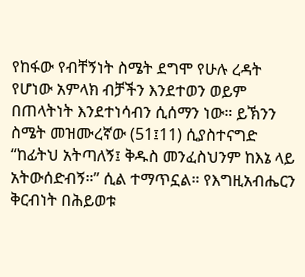የከፋው የብቸኝነት ስሜት ደግሞ የሁሉ ረዳት የሆነው አምላክ ብቻችን እንደተወን ወይም በጠላትነት እንደተነሳብን ሲሰማን ነው። ይኽንን ስሜት መዝሙረኛው (51፤11) ሲያስተናግድ “ከፊትህ አትጣለኝ፤ ቅዱስ መንፈስህንም ከእኔ ላይ አትውሰድብኝ።” ሲል ተማጥኗል። የእግዚአብሔርን ቅርብነት በሕይወቱ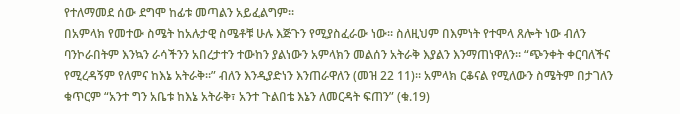የተለማመደ ሰው ደግሞ ከፊቱ መጣልን አይፈልግም።
በአምላክ የመተው ስሜት ከአሉታዊ ስሜቶቹ ሁሉ እጅጉን የሚያስፈራው ነው። ስለዚህም በእምነት የተሞላ ጸሎት ነው ብለን ባንኮራበትም እንኳን ራሳችንን አበረታተን ተውከን ያልነውን አምላክን መልሰን አትራቅ እያልን እንማጠነዋለን። “ጭንቀት ቀርባለችና የሚረዳኝም የለምና ከእኔ አትራቅ።” ብለን እንዲያድነን እንጠራዋለን (መዝ 22 11)። አምላክ ርቆናል የሚለውን ስሜትም በታገለን ቁጥርም “አንተ ግን አቤቱ ከእኔ አትራቅ፣ አንተ ጉልበቴ እኔን ለመርዳት ፍጠን” (ቁ.19)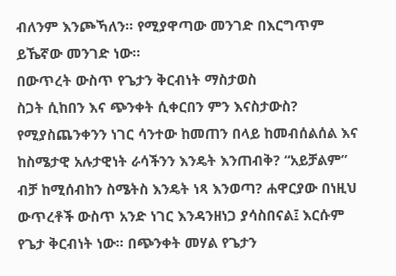ብለንም እንጮኻለን። የሚያዋጣው መንገድ በእርግጥም ይኼኛው መንገድ ነው።
በውጥረት ውስጥ የጌታን ቅርብነት ማስታወስ
ስጋት ሲከበን እና ጭንቀት ሲቀርበን ምን እናስታውስ? የሚያስጨንቀንን ነገር ሳንተው ከመጠን በላይ ከመብሰልሰል እና ከስሜታዊ አሉታዊነት ራሳችንን እንዴት እንጠብቅ? “አይቻልም” ብቻ ከሚሰብከን ስሜትስ እንዴት ነጻ እንወጣ? ሐዋርያው በነዚህ ውጥረቶች ውስጥ አንድ ነገር እንዳንዘነጋ ያሳስበናል፤ እርሱም የጌታ ቅርብነት ነው። በጭንቀት መሃል የጌታን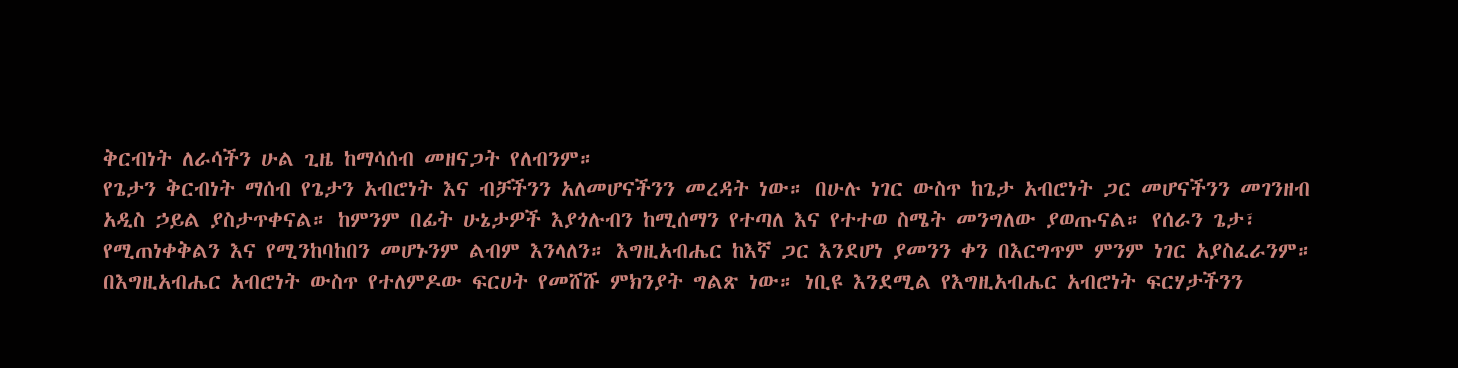ቅርብነት ለራሳችን ሁል ጊዜ ከማሳሰብ መዘናጋት የለብንም።
የጌታን ቅርብነት ማሰብ የጌታን አብሮነት እና ብቻችንን አለመሆናችንን መረዳት ነው። በሁሉ ነገር ውስጥ ከጌታ አብሮነት ጋር መሆናችንን መገንዘብ አዲስ ኃይል ያስታጥቀናል። ከምንም በፊት ሁኔታዎች እያጎሉብን ከሚሰማን የተጣለ እና የተተወ ስሜት መንግለው ያወጡናል። የሰራን ጌታ፣ የሚጠነቀቅልን እና የሚንከባከበን መሆኑንም ልብም እንላለን። እግዚአብሔር ከእኛ ጋር እንደሆነ ያመንን ቀን በእርግጥም ምንም ነገር አያስፈራንም።
በእግዚአብሔር አብሮነት ውስጥ የተለምዶው ፍርሀት የመሸሹ ምክንያት ግልጽ ነው። ነቢዩ እንደሚል የእግዚአብሔር አብሮነት ፍርሃታችንን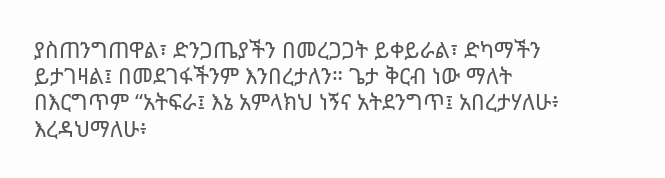ያስጠንግጠዋል፣ ድንጋጤያችን በመረጋጋት ይቀይራል፣ ድካማችን ይታገዛል፤ በመደገፋችንም እንበረታለን። ጌታ ቅርብ ነው ማለት በእርግጥም “አትፍራ፤ እኔ አምላክህ ነኝና አትደንግጥ፤ አበረታሃለሁ፥ እረዳህማለሁ፥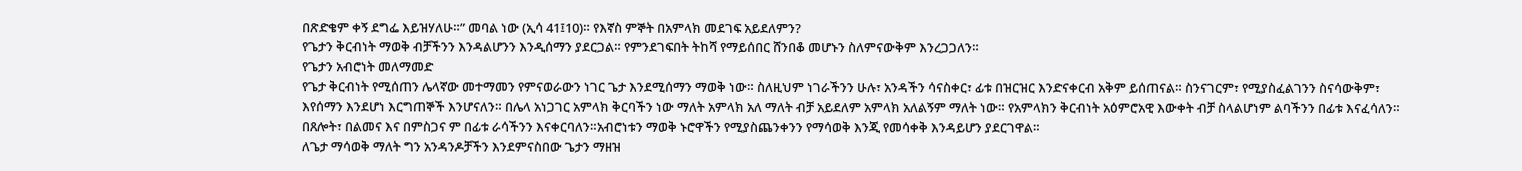በጽድቄም ቀኝ ደግፌ እይዝሃለሁ።” መባል ነው (ኢሳ 41፤10)። የእኛስ ምኞት በአምላክ መደገፍ አይደለምን?
የጌታን ቅርብነት ማወቅ ብቻችንን እንዳልሆንን እንዲሰማን ያደርጋል። የምንደገፍበት ትከሻ የማይሰበር ሸንበቆ መሆኑን ስለምናውቅም እንረጋጋለን።
የጌታን አብሮነት መለማመድ
የጌታ ቅርብነት የሚሰጠን ሌላኛው መተማመን የምናወራውን ነገር ጌታ እንደሚሰማን ማወቅ ነው። ስለዚህም ነገራችንን ሁሉ፣ አንዳችን ሳናስቀር፣ ፊቱ በዝርዝር እንድናቀርብ አቅም ይሰጠናል። ስንናገርም፣ የሚያስፈልገንን ስናሳውቅም፣ እየሰማን እንደሆነ እርግጠኞች እንሆናለን። በሌላ አነጋገር አምላክ ቅርባችን ነው ማለት አምላክ አለ ማለት ብቻ አይደለም አምላክ አለልኝም ማለት ነው። የአምላክን ቅርብነት አዕምሮአዊ እውቀት ብቻ ስላልሆነም ልባችንን በፊቱ እናፈሳለን። በጸሎት፣ በልመና እና በምስጋና ም በፊቱ ራሳችንን እናቀርባለን።አብሮነቱን ማወቅ ኑሮዋችን የሚያስጨንቀንን የማሳወቅ እንጂ የመሳቀቅ እንዳይሆን ያደርገዋል።
ለጌታ ማሳወቅ ማለት ግን አንዳንዶቻችን እንደምናስበው ጌታን ማዘዝ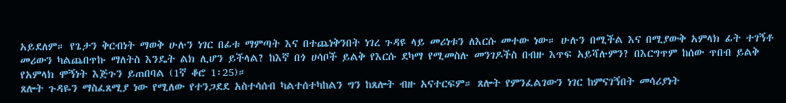አይደለም። የጌታን ቅርብነት ማወቅ ሁሉን ነገር በፊቱ ማምጣት እና በተጨነቅንበት ነገረ ጉዳዩ ላይ መሪነቱን ለእርሱ መተው ነው። ሁሉን በሚችል እና በሚያውቅ አምላክ ፊት ተገኝቶ መሪውን ካልጨበጥኩ ማለትስ እንዴት ልክ ሊሆን ይችላል? ከእኛ በጎ ሀሳቦች ይልቅ የእርሱ ደካማ የሚመስሉ መንገዶችስ በብዙ እጥፍ አይሻሉምን? በእርግጥም ከሰው ጥበብ ይልቅ የአምላክ ሞኝነት እጅጉን ይጠበባል (1ኛ ቆሮ 1፡25)።
ጸሎት ጉዳዬን ማስፈጸሚያ ነው የሚለው የተንጋደደ አስተሳሰብ ካልተሰተካከልን ግን ከጸሎት ብዙ አናተርፍም። ጸሎት የምንፈልገውን ነገር ከምናገኝበት መሳሪያነት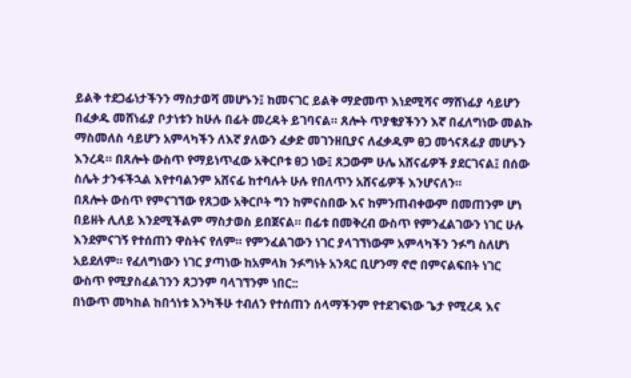ይልቅ ተደጋፊነታችንን ማስታወሻ መሆኑን፤ ከመናገር ይልቅ ማድመጥ እነደሚሻና ማሸነፊያ ሳይሆን በፈቃዱ መሸነፊያ ቦታነቱን ከሁሉ በፊት መረዳት ይገባናል። ጸሎት ጥያቄያችንን እኛ በፈለግነው መልኩ ማስመለስ ሳይሆን አምላካችን ለእኛ ያለውን ፈቃድ መገንዘቢያና ለፈቃዱም ፀጋ መጎናጸፊያ መሆኑን እንረዳ። በጸሎት ውስጥ የማይነጥፈው አቅርቦቱ ፀጋ ነው፤ ጸጋውም ሁሌ አሸናፊዎች ያደርገናል፤ በሰው ስሌት ታንፋችኋል እየተባልንም አሸናፊ ከተባሉት ሁሉ የበለጥን አሸናፊዎች እንሆናለን።
በጸሎት ውስጥ የምናገኘው የጸጋው አቅርቦት ግን ከምናስበው እና ከምንጠብቀውም በመጠንም ሆነ በይዘት ሊለይ እንደሚችልም ማስታወስ ይበጀናል። በፊቱ በመቅረብ ውስጥ የምንፈልገውን ነገር ሁሉ እንደምናገኝ የተሰጠን ዋስትና የለም። የምንፈልገውን ነገር ያላገኘነውም አምላካችን ንፉግ ስለሆነ አይደለም። የፈለግነውን ነገር ያጣነው ከአምላክ ንፉግነት አንጻር ቢሆንማ ኖሮ በምናልፍበት ነገር ውስጥ የሚያስፈልገንን ጸጋንም ባላገኘንም ነበር::
በነውጥ መካከል ከበጎነቱ እንካችሁ ተብለን የተሰጠን ሰላማችንም የተደገፍነው ጌታ የሚረዳ እና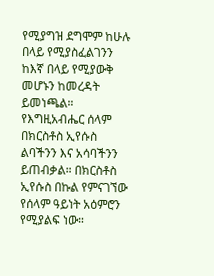የሚያግዝ ደግሞም ከሁሉ በላይ የሚያስፈልገንን ከእኛ በላይ የሚያውቅ መሆኑን ከመረዳት ይመነጫል። የእግዚአብሔር ሰላም በክርስቶስ ኢየሱስ ልባችንን እና አሳባችንን ይጠብቃል። በክርስቶስ ኢየሱስ በኩል የምናገኘው የሰላም ዓይነት አዕምሮን የሚያልፍ ነው።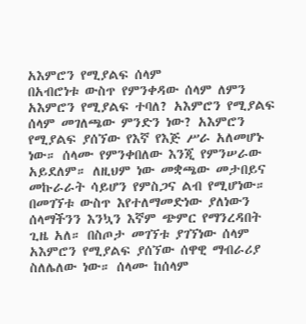አእምሮን የሚያልፍ ሰላም
በአብሮነቱ ውስጥ የምንቀዳው ሰላም ለምን አእምሮን የሚያልፍ ተባለ? አእምሮን የሚያልፍ ሰላም መገለጫው ምንድን ነው? አእምሮን የሚያልፍ ያሰኘው የእኛ የእጅ ሥራ አለመሆኑ ነው። ሰላሙ የምንቀበለው እንጂ የምንሠራው አይደለም። ለዚህም ነው መቋጫው መታበይና መኩራራት ሳይሆን የምስጋና ልብ የሚሆነው። በመገኘቱ ውስጥ እየተለማመድነው ያለነውን ሰላማችንን እንኳን እኛም ጭምር የማንረዳበት ጊዜ አለ። በስጦታ መገኘቱ ያገኘነው ሰላም አእምሮን የሚያልፍ ያሰኘው ሰዋዊ ማብራሪያ ስለሌለው ነው። ሰላሙ ከሰላም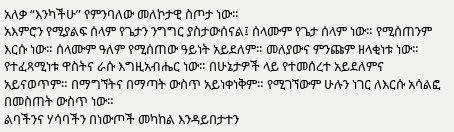አለቃ “እንካችሁ” የምንባለው መለኮታዊ ስጦታ ነው።
አእምሮን የሚያልፍ ሰላም የጌታን ንግግር ያስታውሰናል፤ ሰላሙም የጌታ ሰላም ነው። የሚሰጠንም እርሱ ነው። ሰላሙም ዓለም የሚሰጠው ዓይነት አይደለም። መለያውና ምንጩም ዘላቂነቱ ነው። የተፈጻሚነቱ ዋስትና ራሱ እግዚአብሔር ነው። በሁኔታዎች ላይ የተመሰረተ አይደለምና አይናወጥም። በማግኘትና በማጣት ውስጥ አይነቀነቅም። የሚገኘውም ሁሉን ነገር ለእርሱ አሳልፎ በመስጠት ውስጥ ነው።
ልባችንና ሃሳባችን በነውጦች መካከል እንዳይበታተን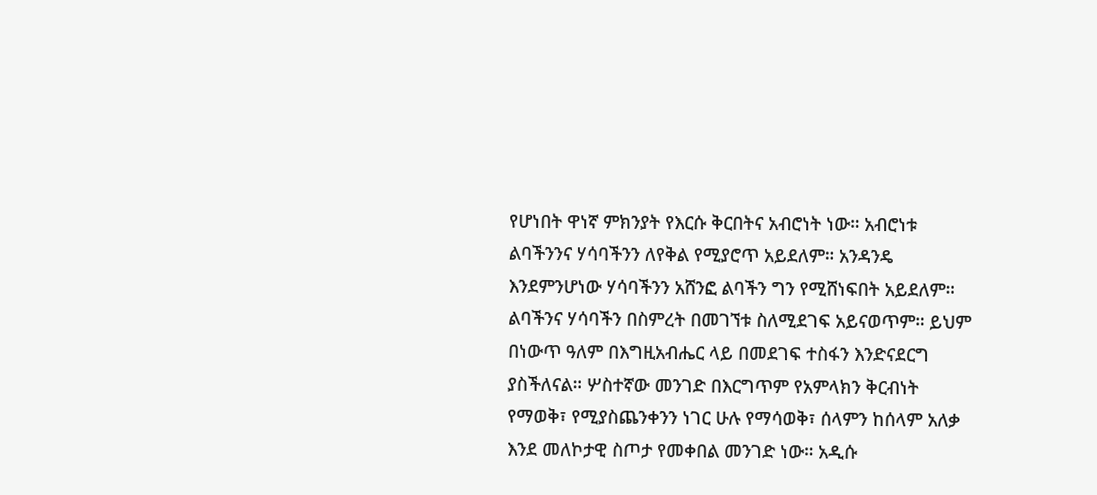የሆነበት ዋነኛ ምክንያት የእርሱ ቅርበትና አብሮነት ነው። አብሮነቱ ልባችንንና ሃሳባችንን ለየቅል የሚያሮጥ አይደለም። አንዳንዴ እንደምንሆነው ሃሳባችንን አሸንፎ ልባችን ግን የሚሸነፍበት አይደለም። ልባችንና ሃሳባችን በስምረት በመገኘቱ ስለሚደገፍ አይናወጥም። ይህም በነውጥ ዓለም በእግዚአብሔር ላይ በመደገፍ ተስፋን እንድናደርግ ያስችለናል። ሦስተኛው መንገድ በእርግጥም የአምላክን ቅርብነት የማወቅ፣ የሚያስጨንቀንን ነገር ሁሉ የማሳወቅ፣ ሰላምን ከሰላም አለቃ እንደ መለኮታዊ ስጦታ የመቀበል መንገድ ነው። አዲሱ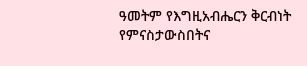ዓመትም የእግዚአብሔርን ቅርብነት የምናስታውስበትና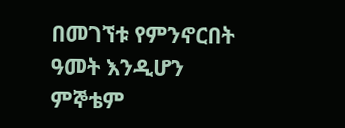በመገኘቱ የምንኖርበት ዓመት እንዲሆን ምኞቴም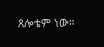ጸሎቴም ነው።